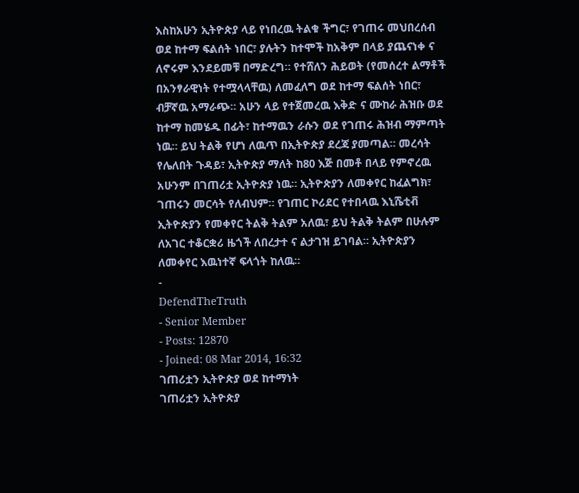እስከአሁን ኢትዮጵያ ላይ የነበረዉ ትልቁ ችግር፣ የገጠሩ መህበረሰብ ወደ ከተማ ፍልሰት ነበር፣ ያሉትን ከተሞች ከአቅም በላይ ያጨናነቀ ና ለኖሩም እንደይመቹ በማድረግ። የተሸለን ሕይወት (የመሰረተ ልማቶች በአንፃራዊነት የተሟላላቸዉ) ለመፈለግ ወደ ከተማ ፍልሰት ነበር፣ ብቻኛዉ አማራጭ። አሁን ላይ የተጀመረዉ እቅድ ና ሙከራ ሕዝቡ ወደ ከተማ ከመሄዱ በፊት፣ ከተማዉን ራሱን ወደ የገጠሩ ሕዝብ ማምጣት ነዉ። ይህ ትልቅ የሆነ ለዉጥ በኢትዮጵያ ደረጃ ያመጣል። መረሳት የሌለበት ጉዳይ፣ ኢትዮጵያ ማለት ከ80 እጅ በመቶ በላይ የምኖረዉ አሁንም በገጠሪቷ ኢትዮጵያ ነዉ። ኢትዮጵያን ለመቀየር ከፈልግክ፣ ገጠሩን መርሳት የለብህም። የገጠር ኮሪደር የተበላዉ እኒሼቲቭ ኢትዮጵያን የመቀየር ትልቅ ትልም አለዉ፣ ይህ ትልቅ ትልም በሁሉም ለአገር ተቆርቋሪ ዜጎች ለበረታተ ና ልታገዝ ይገባል። ኢትዮጵያን ለመቀየር እዉነተኛ ፍላጎት ከለዉ።
-
DefendTheTruth
- Senior Member
- Posts: 12870
- Joined: 08 Mar 2014, 16:32
ገጠሪቷን ኢትዮጵያ ወደ ከተማነት
ገጠሪቷን ኢትዮጵያ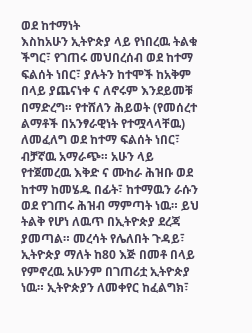ወደ ከተማነት
እስከአሁን ኢትዮጵያ ላይ የነበረዉ ትልቁ ችግር፣ የገጠሩ መህበረሰብ ወደ ከተማ ፍልሰት ነበር፣ ያሉትን ከተሞች ከአቅም በላይ ያጨናነቀ ና ለኖሩም እንደይመቹ በማድረግ። የተሸለን ሕይወት (የመሰረተ ልማቶች በአንፃራዊነት የተሟላላቸዉ) ለመፈለግ ወደ ከተማ ፍልሰት ነበር፣ ብቻኛዉ አማራጭ። አሁን ላይ የተጀመረዉ እቅድ ና ሙከራ ሕዝቡ ወደ ከተማ ከመሄዱ በፊት፣ ከተማዉን ራሱን ወደ የገጠሩ ሕዝብ ማምጣት ነዉ። ይህ ትልቅ የሆነ ለዉጥ በኢትዮጵያ ደረጃ ያመጣል። መረሳት የሌለበት ጉዳይ፣ ኢትዮጵያ ማለት ከ80 እጅ በመቶ በላይ የምኖረዉ አሁንም በገጠሪቷ ኢትዮጵያ ነዉ። ኢትዮጵያን ለመቀየር ከፈልግክ፣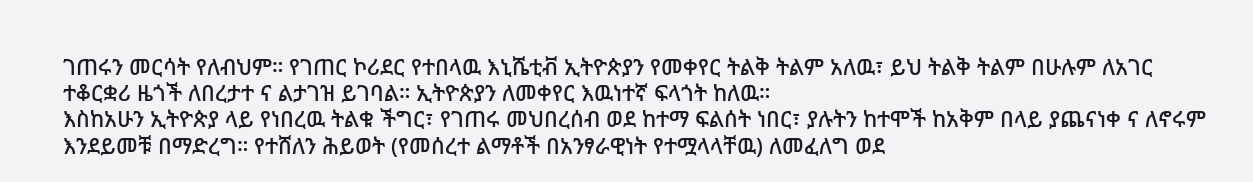ገጠሩን መርሳት የለብህም። የገጠር ኮሪደር የተበላዉ እኒሼቲቭ ኢትዮጵያን የመቀየር ትልቅ ትልም አለዉ፣ ይህ ትልቅ ትልም በሁሉም ለአገር ተቆርቋሪ ዜጎች ለበረታተ ና ልታገዝ ይገባል። ኢትዮጵያን ለመቀየር እዉነተኛ ፍላጎት ከለዉ።
እስከአሁን ኢትዮጵያ ላይ የነበረዉ ትልቁ ችግር፣ የገጠሩ መህበረሰብ ወደ ከተማ ፍልሰት ነበር፣ ያሉትን ከተሞች ከአቅም በላይ ያጨናነቀ ና ለኖሩም እንደይመቹ በማድረግ። የተሸለን ሕይወት (የመሰረተ ልማቶች በአንፃራዊነት የተሟላላቸዉ) ለመፈለግ ወደ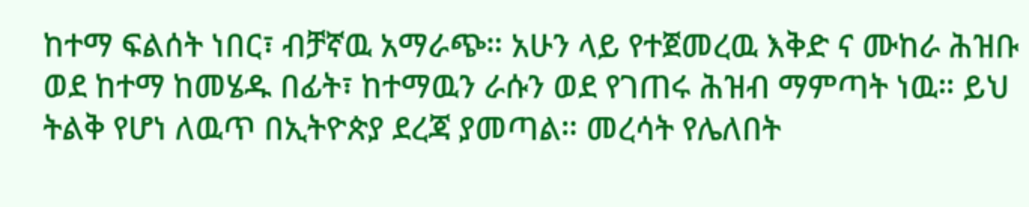ከተማ ፍልሰት ነበር፣ ብቻኛዉ አማራጭ። አሁን ላይ የተጀመረዉ እቅድ ና ሙከራ ሕዝቡ ወደ ከተማ ከመሄዱ በፊት፣ ከተማዉን ራሱን ወደ የገጠሩ ሕዝብ ማምጣት ነዉ። ይህ ትልቅ የሆነ ለዉጥ በኢትዮጵያ ደረጃ ያመጣል። መረሳት የሌለበት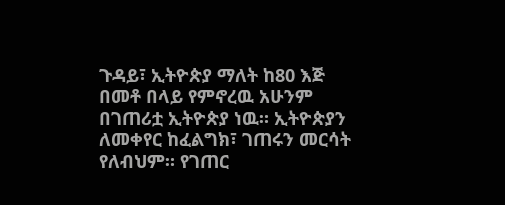ጉዳይ፣ ኢትዮጵያ ማለት ከ80 እጅ በመቶ በላይ የምኖረዉ አሁንም በገጠሪቷ ኢትዮጵያ ነዉ። ኢትዮጵያን ለመቀየር ከፈልግክ፣ ገጠሩን መርሳት የለብህም። የገጠር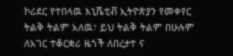ኮሪደር የተበላዉ እኒሼቲቭ ኢትዮጵያን የመቀየር ትልቅ ትልም አለዉ፣ ይህ ትልቅ ትልም በሁሉም ለአገር ተቆርቋሪ ዜጎች ለበረታተ ና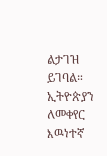ልታገዝ ይገባል። ኢትዮጵያን ለመቀየር እዉነተኛ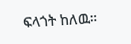ፍላጎት ከለዉ።